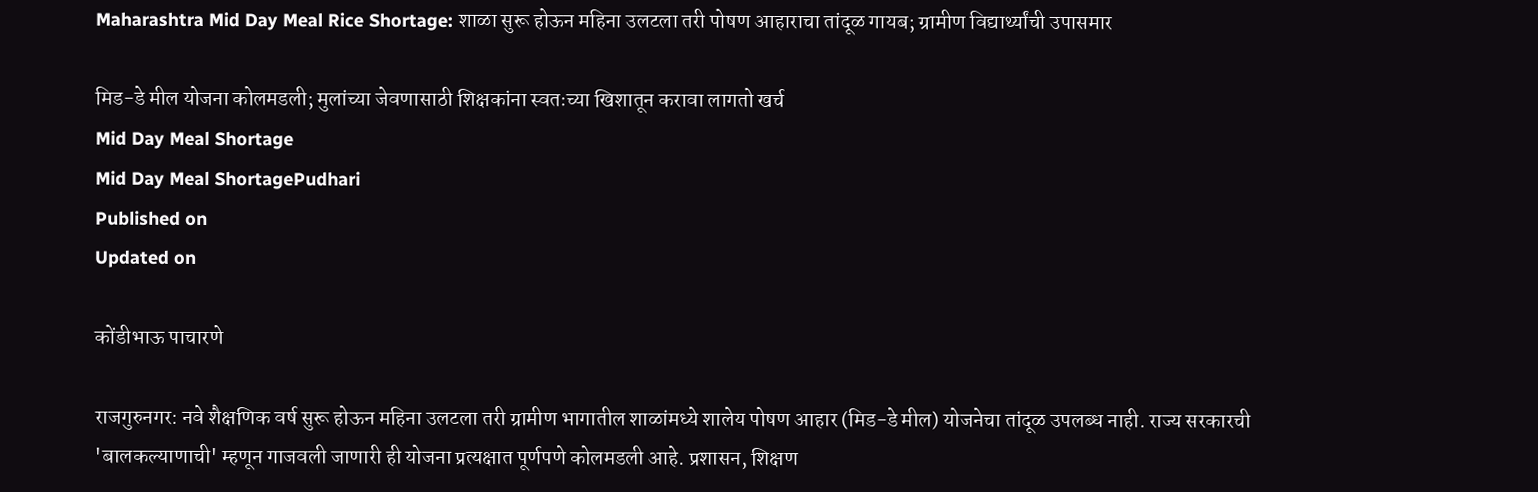Maharashtra Mid Day Meal Rice Shortage: शाळा सुरू होऊन महिना उलटला तरी पोषण आहाराचा तांदूळ गायब; ग्रामीण विद्यार्थ्यांची उपासमार

मिड-डे मील योजना कोलमडली; मुलांच्या जेवणासाठी शिक्षकांना स्वतःच्या खिशातून करावा लागतो खर्च
Mid Day Meal Shortage
Mid Day Meal ShortagePudhari
Published on
Updated on

कोंडीभाऊ पाचारणे

राजगुरुनगर: नवे शैक्षणिक वर्ष सुरू होऊन महिना उलटला तरी ग्रामीण भागातील शाळांमध्ये शालेय पोषण आहार (मिड-डे मील) योजनेचा तांदूळ उपलब्ध नाही. राज्य सरकारची 'बालकल्याणाची' म्हणून गाजवली जाणारी ही योजना प्रत्यक्षात पूर्णपणे कोलमडली आहे. प्रशासन, शिक्षण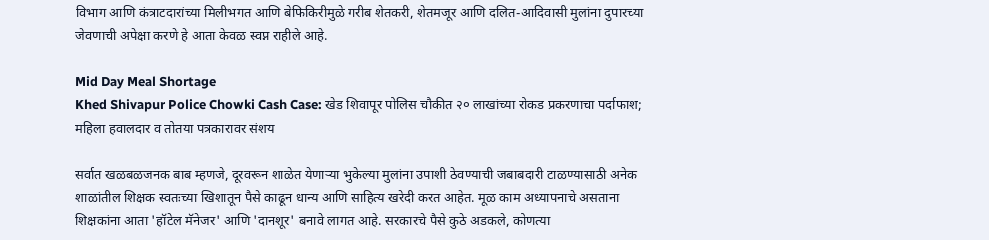विभाग आणि कंत्राटदारांच्या मिलीभगत आणि बेफिकिरीमुळे गरीब शेतकरी, शेतमजूर आणि दलित-आदिवासी मुलांना दुपारच्या जेवणाची अपेक्षा करणे हे आता केवळ स्वप्न राहीले आहे.

Mid Day Meal Shortage
Khed Shivapur Police Chowki Cash Case: खेड शिवापूर पोलिस चौकीत २० लाखांच्या रोकड प्रकरणाचा पर्दाफाश; महिला हवालदार व तोतया पत्रकारावर संशय

सर्वात खळबळजनक बाब म्हणजे, दूरवरून शाळेत येणाऱ्या भुकेल्या मुलांना उपाशी ठेवण्याची जबाबदारी टाळण्यासाठी अनेक शाळांतील शिक्षक स्वतःच्या खिशातून पैसे काढून धान्य आणि साहित्य खरेदी करत आहेत. मूळ काम अध्यापनाचे असताना शिक्षकांना आता 'हॉटेल मॅनेजर' आणि 'दानशूर' बनावे लागत आहे. सरकारचे पैसे कुठे अडकले, कोणत्या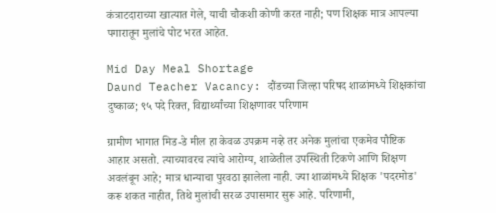कंत्राटदाराच्या खात्यात गेले, याची चौकशी कोणी करत नाही; पण शिक्षक मात्र आपल्या पगारातून मुलांचे पोट भरत आहेत.

Mid Day Meal Shortage
Daund Teacher Vacancy: दौंडच्या जिल्हा परिषद शाळांमध्ये शिक्षकांचा दुष्काळ; ९५ पदे रिक्त, विद्यार्थ्यांच्या शिक्षणावर परिणाम

ग्रामीण भागात मिड-डे मील हा केवळ उपक्रम नव्हे तर अनेक मुलांचा एकमेव पौष्टिक आहार असतो. त्याच्यावरच त्यांचे आरोग्य, शाळेतील उपस्थिती टिकणे आणि शिक्षण अवलंबून आहे; मात्र धान्याचा पुरवठा झालेला नाही. ज्या शाळांमध्ये शिक्षक 'पदरमोड' करू शकत नाहीत, तिथे मुलांची सरळ उपासमार सुरू आहे. परिणामी,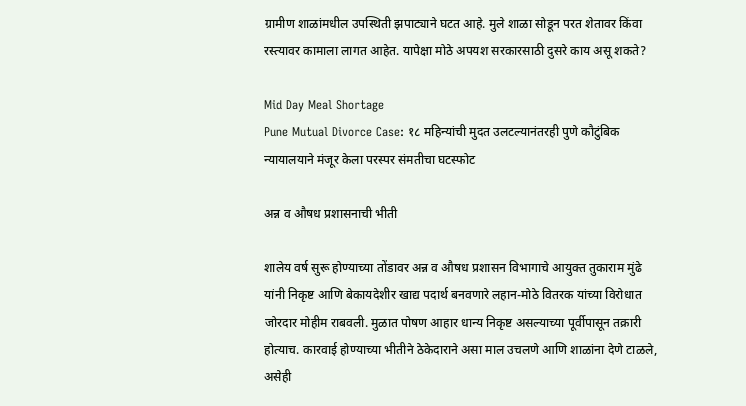ग्रामीण शाळांमधील उपस्थिती झपाट्याने घटत आहे. मुले शाळा सोडून परत शेतावर किंवा रस्त्यावर कामाला लागत आहेत. यापेक्षा मोठे अपयश सरकारसाठी दुसरे काय असू शकते?

Mid Day Meal Shortage
Pune Mutual Divorce Case: १८ महिन्यांची मुदत उलटल्यानंतरही पुणे कौटुंबिक न्यायालयाने मंजूर केला परस्पर संमतीचा घटस्फोट

अन्न व औषध प्रशासनाची भीती

शालेय वर्ष सुरू होण्याच्या तोंडावर अन्न व औषध प्रशासन विभागाचे आयुक्त तुकाराम मुंढे यांनी निकृष्ट आणि बेकायदेशीर खाद्य पदार्थ बनवणारे लहान-मोठे वितरक यांच्या विरोधात जोरदार मोहीम राबवली. मुळात पोषण आहार धान्य निकृष्ट असल्याच्या पूर्वीपासून तक्रारी होत्याच. कारवाई होण्याच्या भीतीने ठेकेदाराने असा माल उचलणे आणि शाळांना देणे टाळले, असेही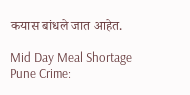कयास बांधले जात आहेत.

Mid Day Meal Shortage
Pune Crime: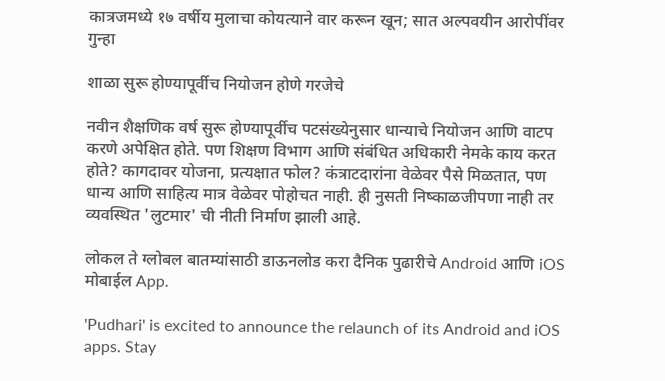कात्रजमध्ये १७ वर्षीय मुलाचा कोयत्याने वार करून खून; सात अल्पवयीन आरोपींवर गुन्हा

शाळा सुरू होण्यापूर्वीच नियोजन होणे गरजेचे

नवीन शैक्षणिक वर्ष सुरू होण्यापूर्वीच पटसंख्येनुसार धान्याचे नियोजन आणि वाटप करणे अपेक्षित होते. पण शिक्षण विभाग आणि संबंधित अधिकारी नेमके काय करत होते? कागदावर योजना, प्रत्यक्षात फोल? कंत्राटदारांना वेळेवर पैसे मिळतात, पण धान्य आणि साहित्य मात्र वेळेवर पोहोचत नाही. ही नुसती निष्काळजीपणा नाही तर व्यवस्थित 'लुटमार' ची नीती निर्माण झाली आहे.

लोकल ते ग्लोबल बातम्यांसाठी डाऊनलोड करा दैनिक पुढारीचे Android आणि iOS मोबाईल App.

'Pudhari' is excited to announce the relaunch of its Android and iOS apps. Stay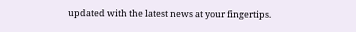updated with the latest news at your fingertips.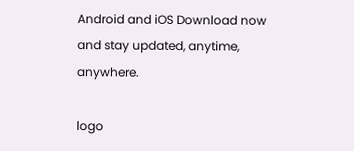Android and iOS Download now and stay updated, anytime, anywhere.

logo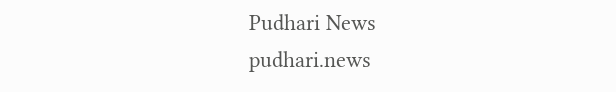Pudhari News
pudhari.news